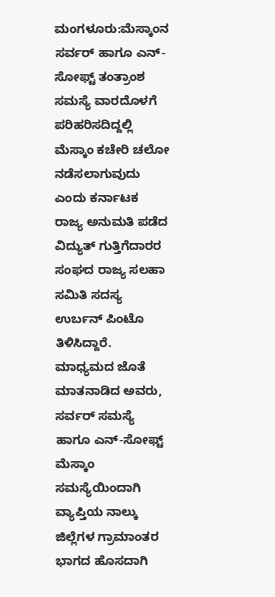ಮಂಗಳೂರು:ಮೆಸ್ಕಾಂನ ಸರ್ವರ್ ಹಾಗೂ ಎನ್-ಸೋಫ್ಟ್ ತಂತ್ರಾಂಶ ಸಮಸ್ಯೆ ವಾರದೊಳಗೆ ಪರಿಹರಿಸದಿದ್ದಲ್ಲಿ ಮೆಸ್ಕಾಂ ಕಚೇರಿ ಚಲೋ ನಡೆಸಲಾಗುವುದು ಎಂದು ಕರ್ನಾಟಕ ರಾಜ್ಯ ಅನುಮತಿ ಪಡೆದ ವಿದ್ಯುತ್ ಗುತ್ತಿಗೆದಾರರ ಸಂಘದ ರಾಜ್ಯ ಸಲಹಾ ಸಮಿತಿ ಸದಸ್ಯ ಉರ್ಬನ್ ಪಿಂಟೊ ತಿಳಿಸಿದ್ದಾರೆ.
ಮಾಧ್ಯಮದ ಜೊತೆ ಮಾತನಾಡಿದ ಅವರು, ಸರ್ವರ್ ಸಮಸ್ಯೆ ಹಾಗೂ ಎನ್-ಸೋಫ್ಟ್ ಮೆಸ್ಕಾಂ ಸಮಸ್ಯೆಯಿಂದಾಗಿ ವ್ಯಾಪ್ತಿಯ ನಾಲ್ಕು ಜಿಲ್ಲೆಗಳ ಗ್ರಾಮಾಂತರ ಭಾಗದ ಹೊಸದಾಗಿ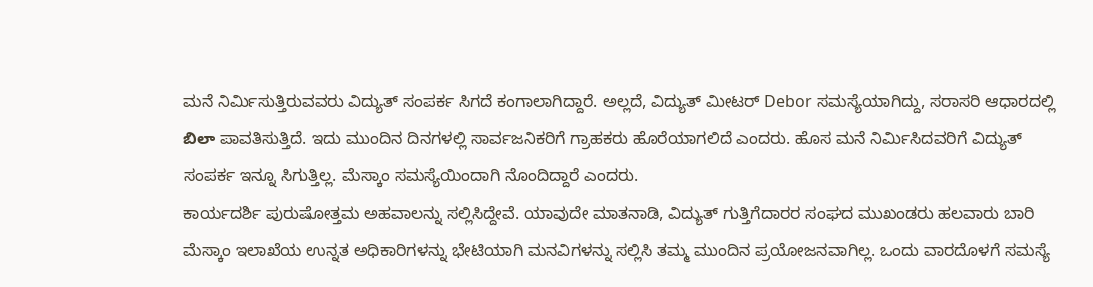ಮನೆ ನಿರ್ಮಿಸುತ್ತಿರುವವರು ವಿದ್ಯುತ್ ಸಂಪರ್ಕ ಸಿಗದೆ ಕಂಗಾಲಾಗಿದ್ದಾರೆ. ಅಲ್ಲದೆ, ವಿದ್ಯುತ್ ಮೀಟರ್ Debor ಸಮಸ್ಯೆಯಾಗಿದ್ದು, ಸರಾಸರಿ ಆಧಾರದಲ್ಲಿ బిలా ಪಾವತಿಸುತ್ತಿದೆ. ಇದು ಮುಂದಿನ ದಿನಗಳಲ್ಲಿ ಸಾರ್ವಜನಿಕರಿಗೆ ಗ್ರಾಹಕರು ಹೊರೆಯಾಗಲಿದೆ ಎಂದರು. ಹೊಸ ಮನೆ ನಿರ್ಮಿಸಿದವರಿಗೆ ವಿದ್ಯುತ್ ಸಂಪರ್ಕ ಇನ್ನೂ ಸಿಗುತ್ತಿಲ್ಲ. ಮೆಸ್ಕಾಂ ಸಮಸ್ಯೆಯಿಂದಾಗಿ ನೊಂದಿದ್ದಾರೆ ಎಂದರು.
ಕಾರ್ಯದರ್ಶಿ ಪುರುಷೋತ್ತಮ ಅಹವಾಲನ್ನು ಸಲ್ಲಿಸಿದ್ದೇವೆ. ಯಾವುದೇ ಮಾತನಾಡಿ, ವಿದ್ಯುತ್ ಗುತ್ತಿಗೆದಾರರ ಸಂಘದ ಮುಖಂಡರು ಹಲವಾರು ಬಾರಿ ಮೆಸ್ಕಾಂ ಇಲಾಖೆಯ ಉನ್ನತ ಅಧಿಕಾರಿಗಳನ್ನು ಭೇಟಿಯಾಗಿ ಮನವಿಗಳನ್ನು ಸಲ್ಲಿಸಿ ತಮ್ಮ ಮುಂದಿನ ಪ್ರಯೋಜನವಾಗಿಲ್ಲ. ಒಂದು ವಾರದೊಳಗೆ ಸಮಸ್ಯೆ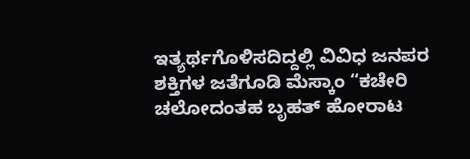ಇತ್ಯರ್ಥಗೊಳಿಸದಿದ್ದಲ್ಲಿ ವಿವಿಧ ಜನಪರ ಶಕ್ತಿಗಳ ಜತೆಗೂಡಿ ಮೆಸ್ಕಾಂ “ಕಚೇರಿ ಚಲೋದಂತಹ ಬೃಹತ್ ಹೋರಾಟ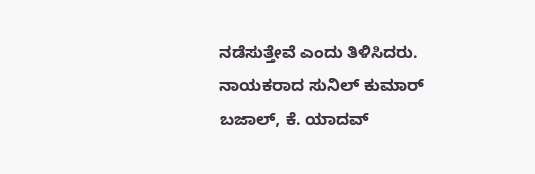ನಡೆಸುತ್ತೇವೆ ಎಂದು ತಿಳಿಸಿದರು.
ನಾಯಕರಾದ ಸುನಿಲ್ ಕುಮಾರ್ ಬಜಾಲ್, ಕೆ. ಯಾದವ್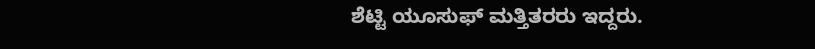ಶೆಟ್ಟಿ ಯೂಸುಫ್ ಮತ್ತಿತರರು ಇದ್ದರು.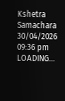Kshetra Samachara
30/04/2026 09:36 pm
LOADING...